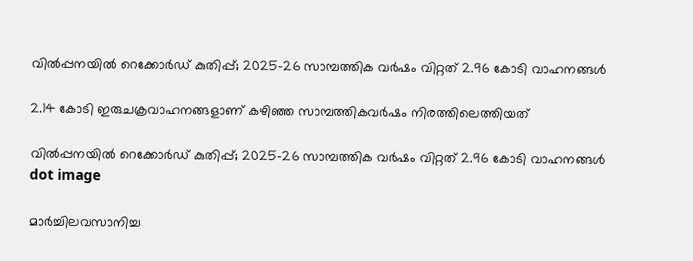വില്‍പ്പനയില്‍ റെക്കോര്‍ഡ് കുതിപ്പ്; 2025-26 സാമ്പത്തിക വര്‍ഷം വിറ്റത് 2.96 കോടി വാഹനങ്ങള്‍

2.14 കോടി ഇരുചക്രവാഹനങ്ങളാണ് കഴിഞ്ഞ സാമ്പത്തികവര്‍ഷം നിരത്തിലെത്തിയത്

വില്‍പ്പനയില്‍ റെക്കോര്‍ഡ് കുതിപ്പ്; 2025-26 സാമ്പത്തിക വര്‍ഷം വിറ്റത് 2.96 കോടി വാഹനങ്ങള്‍
dot image

മാര്‍ച്ചിലവസാനിച്ച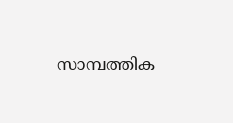സാമ്പത്തിക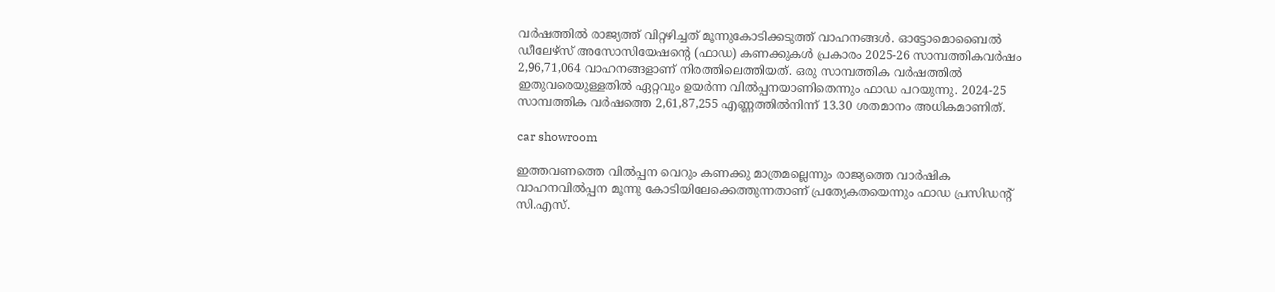വര്‍ഷത്തില്‍ രാജ്യത്ത് വിറ്റഴിച്ചത് മൂന്നുകോടിക്കടുത്ത് വാഹനങ്ങള്‍. ഓട്ടോമൊബൈല്‍ ഡീലേഴ്‌സ് അസോസിയേഷന്റെ (ഫാഡ) കണക്കുകള്‍ പ്രകാരം 2025-26 സാമ്പത്തികവര്‍ഷം 2,96,71,064 വാഹനങ്ങളാണ് നിരത്തിലെത്തിയത്. ഒരു സാമ്പത്തിക വര്‍ഷത്തില്‍ ഇതുവരെയുള്ളതില്‍ ഏറ്റവും ഉയര്‍ന്ന വില്‍പ്പനയാണിതെന്നും ഫാഡ പറയുന്നു. 2024-25 സാമ്പത്തിക വര്‍ഷത്തെ 2,61,87,255 എണ്ണത്തില്‍നിന്ന് 13.30 ശതമാനം അധികമാണിത്.

car showroom

ഇത്തവണത്തെ വില്‍പ്പന വെറും കണക്കു മാത്രമല്ലെന്നും രാജ്യത്തെ വാര്‍ഷിക വാഹനവില്‍പ്പന മൂന്നു കോടിയിലേക്കെത്തുന്നതാണ് പ്രത്യേകതയെന്നും ഫാഡ പ്രസിഡന്റ് സി.എസ്.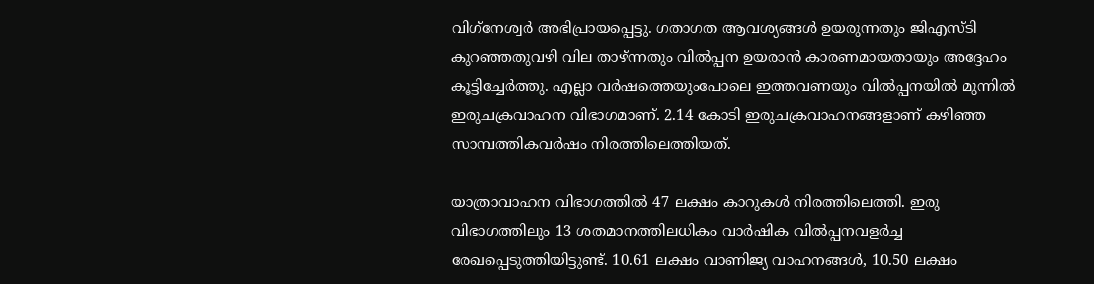വിഗ്‌നേശ്വര്‍ അഭിപ്രായപ്പെട്ടു. ഗതാഗത ആവശ്യങ്ങള്‍ ഉയരുന്നതും ജിഎസ്ടി കുറഞ്ഞതുവഴി വില താഴ്ന്നതും വില്‍പ്പന ഉയരാന്‍ കാരണമായതായും അദ്ദേഹം കൂട്ടിച്ചേര്‍ത്തു. എല്ലാ വര്‍ഷത്തെയുംപോലെ ഇത്തവണയും വില്‍പ്പനയില്‍ മുന്നില്‍ ഇരുചക്രവാഹന വിഭാഗമാണ്. 2.14 കോടി ഇരുചക്രവാഹനങ്ങളാണ് കഴിഞ്ഞ സാമ്പത്തികവര്‍ഷം നിരത്തിലെത്തിയത്.

യാത്രാവാഹന വിഭാഗത്തില്‍ 47 ലക്ഷം കാറുകള്‍ നിരത്തിലെത്തി. ഇരു വിഭാഗത്തിലും 13 ശതമാനത്തിലധികം വാര്‍ഷിക വില്‍പ്പനവളര്‍ച്ച രേഖപ്പെടുത്തിയിട്ടുണ്ട്. 10.61 ലക്ഷം വാണിജ്യ വാഹനങ്ങള്‍, 10.50 ലക്ഷം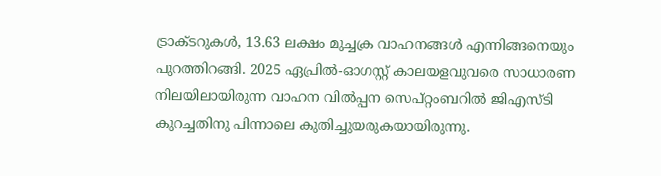ട്രാക്ടറുകള്‍, 13.63 ലക്ഷം മുച്ചക്ര വാഹനങ്ങള്‍ എന്നിങ്ങനെയും പുറത്തിറങ്ങി. 2025 ഏപ്രില്‍-ഓഗസ്റ്റ് കാലയളവുവരെ സാധാരണ നിലയിലായിരുന്ന വാഹന വില്‍പ്പന സെപ്റ്റംബറില്‍ ജിഎസ്ടി കുറച്ചതിനു പിന്നാലെ കുതിച്ചുയരുകയായിരുന്നു.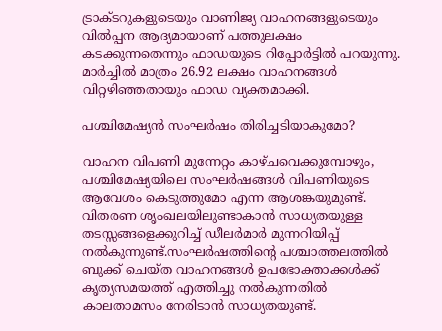ട്രാക്ടറുകളുടെയും വാണിജ്യ വാഹനങ്ങളുടെയും വില്‍പ്പന ആദ്യമായാണ് പത്തുലക്ഷം കടക്കുന്നതെന്നും ഫാഡയുടെ റിപ്പോര്‍ട്ടില്‍ പറയുന്നു. മാര്‍ച്ചില്‍ മാത്രം 26.92 ലക്ഷം വാഹനങ്ങള്‍ വിറ്റഴിഞ്ഞതായും ഫാഡ വ്യക്തമാക്കി.

പശ്ചിമേഷ്യന്‍ സംഘര്‍ഷം തിരിച്ചടിയാകുമോ?

വാഹന വിപണി മുന്നേറ്റം കാഴ്ചവെക്കുമ്പോഴും, പശ്ചിമേഷ്യയിലെ സംഘര്‍ഷങ്ങള്‍ വിപണിയുടെ ആവേശം കെടുത്തുമോ എന്ന ആശങ്കയുമുണ്ട്. വിതരണ ശൃംഖലയിലുണ്ടാകാന്‍ സാധ്യതയുള്ള തടസ്സങ്ങളെക്കുറിച്ച് ഡീലര്‍മാര്‍ മുന്നറിയിപ്പ് നല്‍കുന്നുണ്ട്.സംഘര്‍ഷത്തിന്റെ പശ്ചാത്തലത്തില്‍ ബുക്ക് ചെയ്ത വാഹനങ്ങള്‍ ഉപഭോക്താക്കള്‍ക്ക് കൃത്യസമയത്ത് എത്തിച്ചു നല്‍കുന്നതില്‍ കാലതാമസം നേരിടാന്‍ സാധ്യതയുണ്ട്.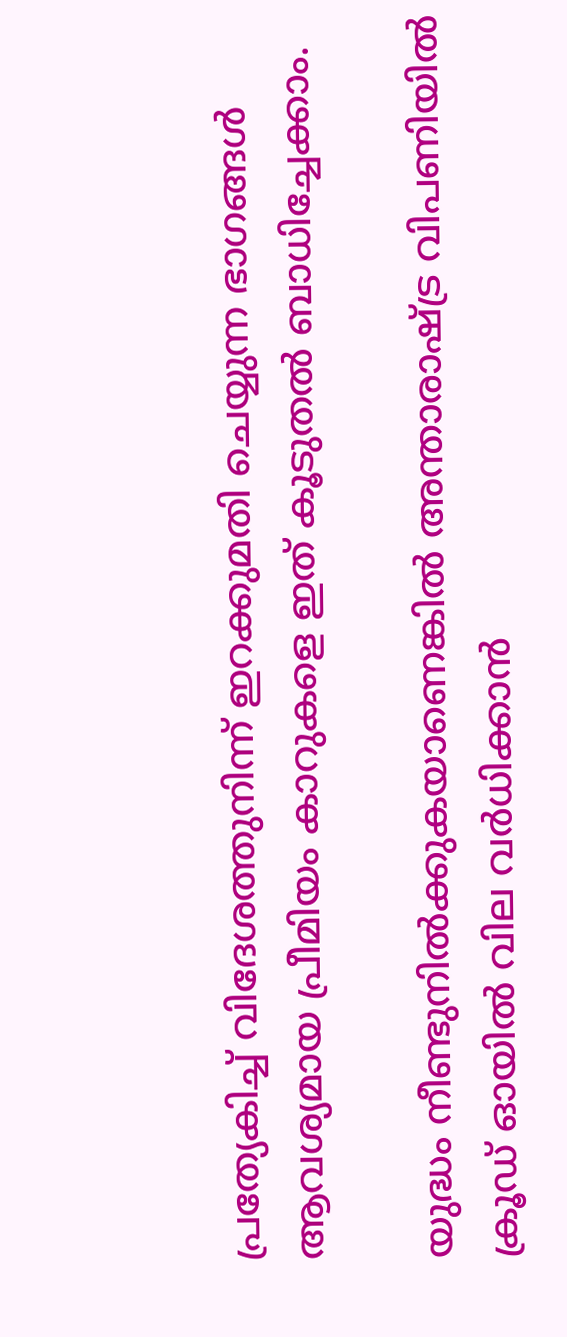പ്രത്യേകിച്ച് വിദേശത്തുനിന്ന് ഇറക്കുമതി ചെയ്യുന്ന ഭാഗങ്ങള്‍ ആവശ്യമായ പ്രീമിയം കാറുകളെ ഇത് കൂടുതല്‍ ബാധിച്ചേക്കാം.

യുദ്ധം നീണ്ടുനില്‍ക്കുകയാണെങ്കില്‍ അന്താരാഷ്ട്ര വിപണിയില്‍ ക്രൂഡ് ഓയില്‍ വില വര്‍ധിക്കാന്‍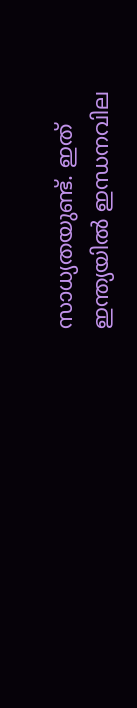സാധ്യതയുണ്ട്. ഇത് ഇന്ത്യയില്‍ ഇന്ധനവില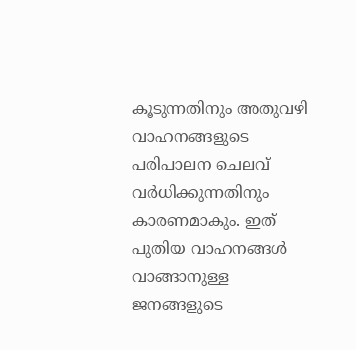കൂടുന്നതിനും അതുവഴി വാഹനങ്ങളുടെ പരിപാലന ചെലവ് വര്‍ധിക്കുന്നതിനും കാരണമാകും. ഇത് പുതിയ വാഹനങ്ങള്‍ വാങ്ങാനുള്ള ജനങ്ങളുടെ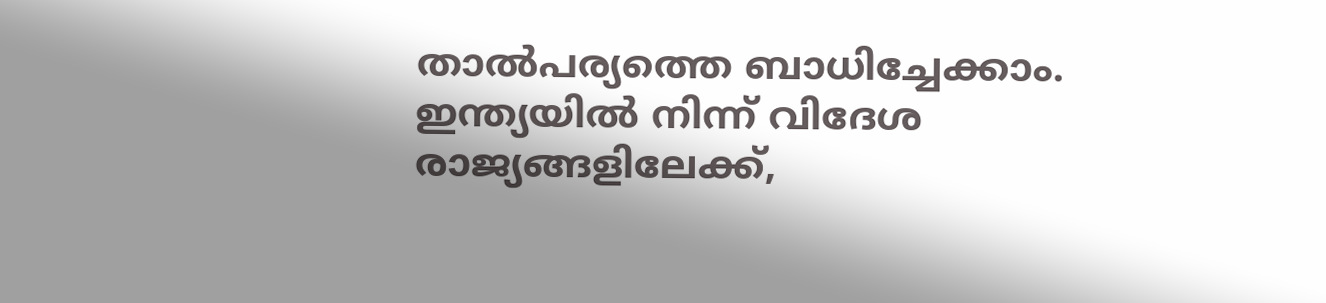താല്‍പര്യത്തെ ബാധിച്ചേക്കാം. ഇന്ത്യയില്‍ നിന്ന് വിദേശ രാജ്യങ്ങളിലേക്ക്,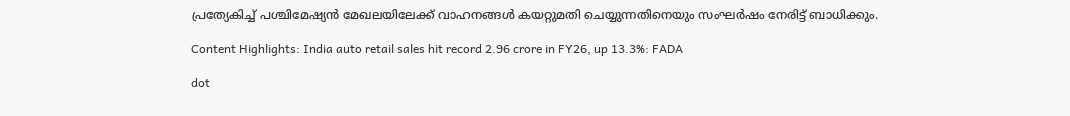പ്രത്യേകിച്ച് പശ്ചിമേഷ്യന്‍ മേഖലയിലേക്ക് വാഹനങ്ങള്‍ കയറ്റുമതി ചെയ്യുന്നതിനെയും സംഘര്‍ഷം നേരിട്ട് ബാധിക്കും.

Content Highlights: India auto retail sales hit record 2.96 crore in FY26, up 13.3%: FADA

dot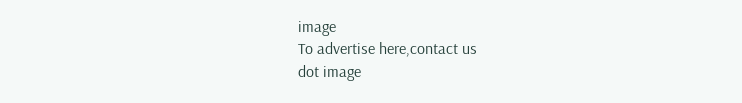image
To advertise here,contact us
dot image